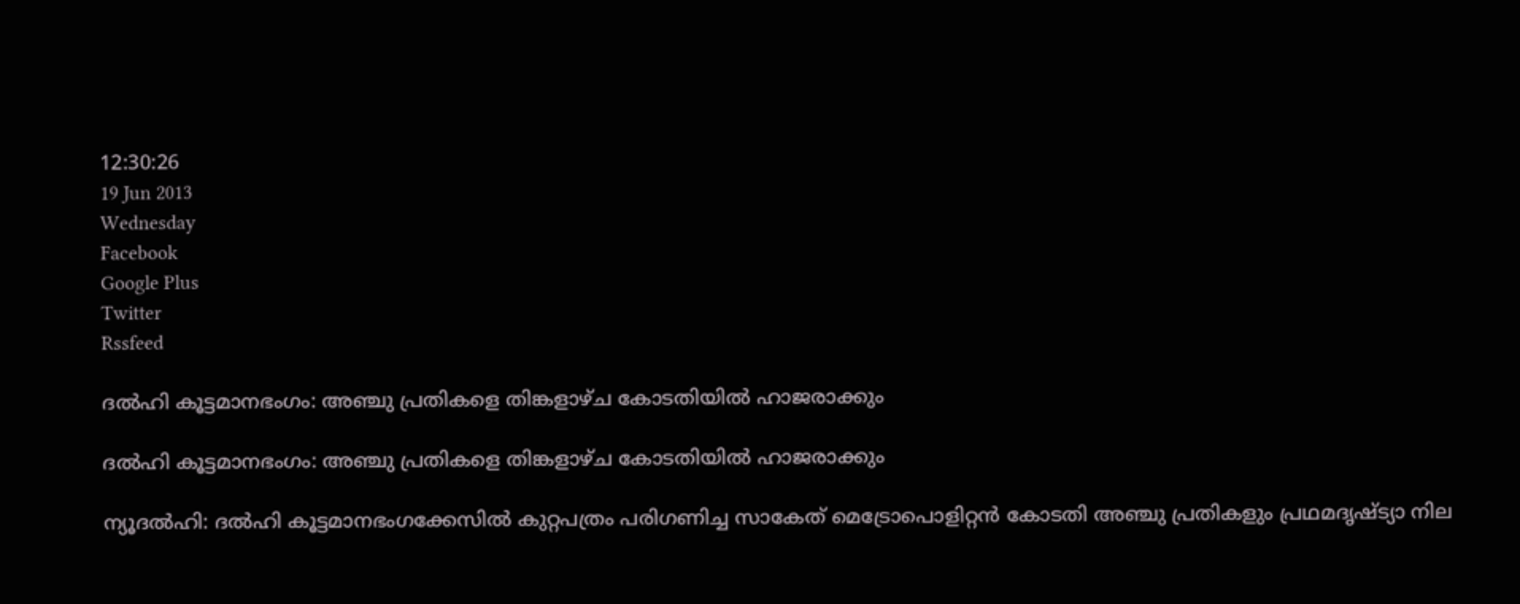12:30:26
19 Jun 2013
Wednesday
Facebook
Google Plus
Twitter
Rssfeed

ദല്‍ഹി കൂട്ടമാനഭംഗം: അഞ്ചു പ്രതികളെ തിങ്കളാഴ്ച കോടതിയില്‍ ഹാജരാക്കും

ദല്‍ഹി കൂട്ടമാനഭംഗം: അഞ്ചു പ്രതികളെ തിങ്കളാഴ്ച കോടതിയില്‍ ഹാജരാക്കും

ന്യൂദല്‍ഹി: ദല്‍ഹി കൂട്ടമാനഭംഗക്കേസില്‍ കുറ്റപത്രം പരിഗണിച്ച സാകേത് മെട്രോപൊളിറ്റന്‍ കോടതി അഞ്ചു പ്രതികളും പ്രഥമദൃഷ്ട്യാ നില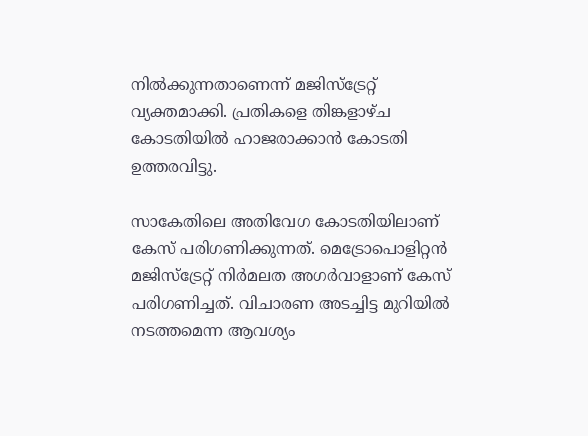നില്‍ക്കുന്നതാണെന്ന് മജിസ്ട്രേറ്റ് വ്യക്തമാക്കി. പ്രതികളെ തിങ്കളാഴ്ച കോടതിയില്‍ ഹാജരാക്കാന്‍ കോടതി ഉത്തരവിട്ടു.

സാകേതിലെ അതിവേഗ കോടതിയിലാണ് കേസ് പരിഗണിക്കുന്നത്. മെട്രോപൊളിറ്റന്‍ മജിസ്ട്രേറ്റ് നിര്‍മലത അഗര്‍വാളാണ് കേസ് പരിഗണിച്ചത്. വിചാരണ അടച്ചിട്ട മുറിയില്‍ നടത്തമെന്ന ആവശ്യം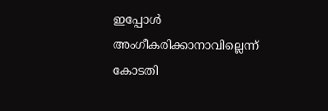ഇപ്പോള്‍ അംഗീകരിക്കാനാവില്ലെന്ന് കോടതി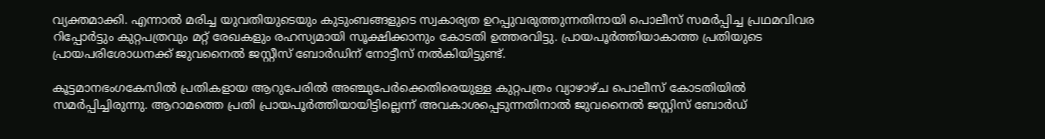വ്യക്തമാക്കി. എന്നാല്‍ മരിച്ച യുവതിയുടെയും കുടുംബങ്ങളുടെ സ്വകാര്യത ഉറപ്പുവരുത്തുന്നതിനായി പൊലീസ് സമര്‍പ്പിച്ച പ്രഥമവിവര റിപ്പോര്‍ട്ടും കുറ്റപത്രവും മറ്റ് രേഖകളും രഹസ്യമായി സൂക്ഷിക്കാനും കോടതി ഉത്തരവിട്ടു. പ്രായപൂര്‍ത്തിയാകാത്ത പ്രതിയുടെ പ്രായപരിശോധനക്ക് ജുവനൈല്‍ ജസ്റ്റീസ് ബോര്‍ഡിന് നോട്ടീസ് നല്‍കിയിട്ടുണ്ട്.

കൂട്ടമാനഭംഗകേസില്‍ പ്രതികളായ ആറുപേരില്‍ അഞ്ചുപേര്‍ക്കെതിരെയുള്ള കുറ്റപത്രം വ്യാഴാഴ്ച പൊലീസ് കോടതിയില്‍ സമര്‍പ്പിച്ചിരുന്നു. ആറാമത്തെ പ്രതി പ്രായപൂര്‍ത്തിയായിട്ടില്ലെന്ന് അവകാശപ്പെടുന്നതിനാല്‍ ജുവനൈല്‍ ജസ്റ്റിസ് ബോര്‍ഡ്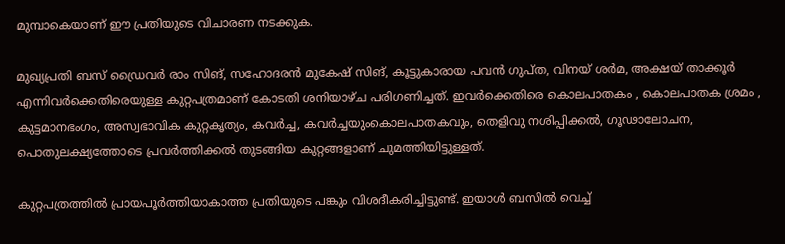മുമ്പാകെയാണ് ഈ പ്രതിയുടെ വിചാരണ നടക്കുക.

മുഖ്യപ്രതി ബസ് ഡ്രൈവര്‍ രാം സിങ്, സഹോദരന്‍ മുകേഷ് സിങ്, കൂട്ടുകാരായ പവന്‍ ഗുപ്ത, വിനയ് ശര്‍മ, അക്ഷയ് താക്കൂര്‍ എന്നിവര്‍ക്കെതിരെയുള്ള കുറ്റപത്രമാണ് കോടതി ശനിയാഴ്ച പരിഗണിച്ചത്. ഇവര്‍ക്കെതിരെ കൊലപാതകം , കൊലപാതക ശ്രമം , കുട്ടമാനഭംഗം, അസ്വഭാവിക കുറ്റകൃത്യം, കവര്‍ച്ച, കവര്‍ച്ചയുംകൊലപാതകവും, തെളിവു നശിപ്പിക്കല്‍, ഗൂഢാലോചന, പൊതുലക്ഷ്യത്തോടെ പ്രവര്‍ത്തിക്കല്‍ തുടങ്ങിയ കുറ്റങ്ങളാണ് ചുമത്തിയിട്ടുള്ളത്.

കുറ്റപത്രത്തില്‍ പ്രായപൂര്‍ത്തിയാകാത്ത പ്രതിയുടെ പങ്കും വിശദീകരിച്ചിട്ടുണ്ട്. ഇയാള്‍ ബസില്‍ വെച്ച്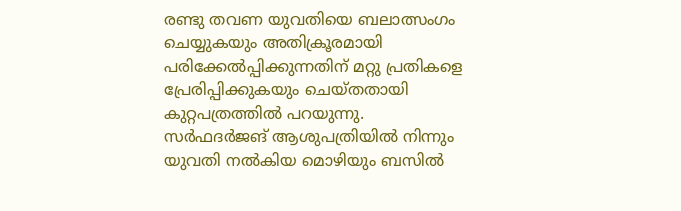രണ്ടു തവണ യുവതിയെ ബലാത്സംഗം ചെയ്യുകയും അതിക്രൂരമായി പരിക്കേല്‍പ്പിക്കുന്നതിന് മറ്റു പ്രതികളെ പ്രേരിപ്പിക്കുകയും ചെയ്തതായി കുറ്റപത്രത്തില്‍ പറയുന്നു.
സര്‍ഫദര്‍ജങ് ആശുപത്രിയില്‍ നിന്നും യുവതി നല്‍കിയ മൊഴിയും ബസില്‍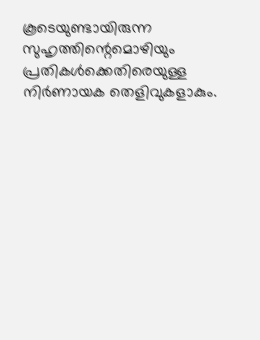കൂടെയുണ്ടായിരുന്ന സുഹൃത്തിന്റെമൊഴിയും പ്രതികള്‍ക്കെതിരെയുള്ള നിര്‍ണായക തെളിവുകളാകും.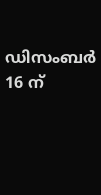ഡിസംബര്‍ 16 ന്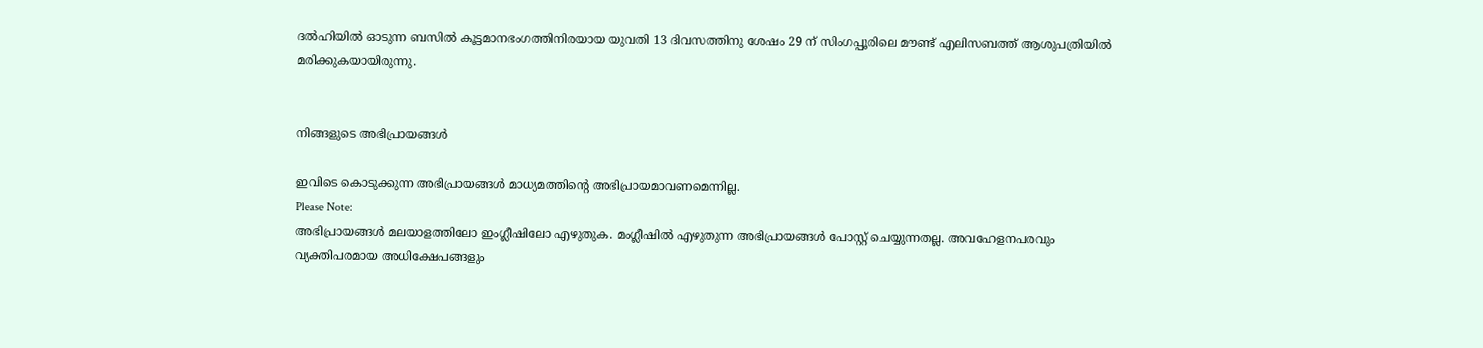ദല്‍ഹിയില്‍ ഓടുന്ന ബസില്‍ കൂട്ടമാനഭംഗത്തിനിരയായ യുവതി 13 ദിവസത്തിനു ശേഷം 29 ന് സിംഗപ്പൂരിലെ മൗണ്ട് എലിസബത്ത് ആശുപത്രിയില്‍ മരിക്കുകയായിരുന്നു.


നിങ്ങളുടെ അഭിപ്രായങ്ങള്‍

ഇവിടെ കൊടുക്കുന്ന അഭിപ്രായങ്ങള്‍ മാധ്യമത്തിന്റെ അഭിപ്രായമാവണമെന്നില്ല.
Please Note:
അഭിപ്രായങ്ങള്‍ മലയാളത്തിലോ ഇംഗ്ലീഷിലോ എഴുതുക. മംഗ്ലീഷില്‍ എഴുതുന്ന അഭിപ്രായങ്ങള്‍ പോസ്റ്റ് ചെയ്യുന്നതല്ല. അവഹേളനപരവും വ്യക്തിപരമായ അധിക്ഷേപങ്ങളും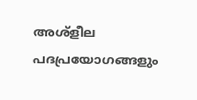അശ്ളീല പദപ്രയോഗങ്ങളും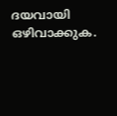ദയവായി ഒഴിവാക്കുക.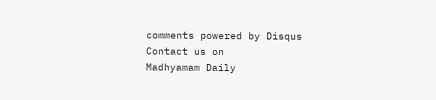comments powered by Disqus
Contact us on
Madhyamam Daily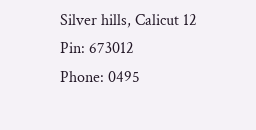Silver hills, Calicut 12
Pin: 673012
Phone: 0495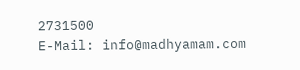2731500
E-Mail: info@madhyamam.com